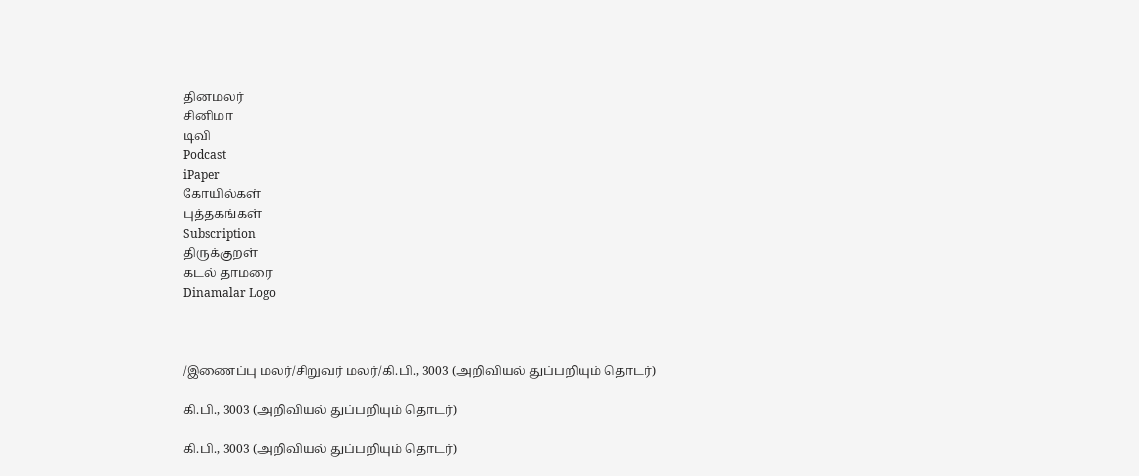தினமலர்
சினிமா
டிவி
Podcast
iPaper
கோயில்கள்
புத்தகங்கள்
Subscription
திருக்குறள்
கடல் தாமரை
Dinamalar Logo



/இணைப்பு மலர்/சிறுவர் மலர்/கி.பி., 3003 (அறிவியல் துப்பறியும் தொடர்)

கி.பி., 3003 (அறிவியல் துப்பறியும் தொடர்)

கி.பி., 3003 (அறிவியல் துப்பறியும் தொடர்)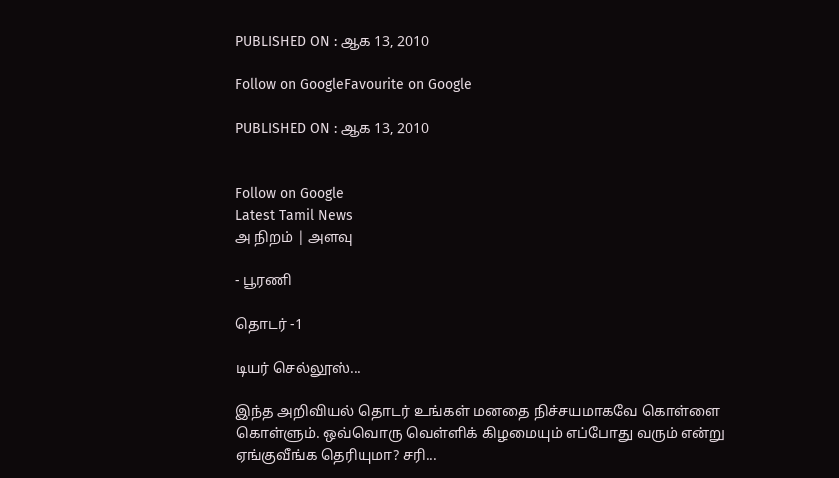PUBLISHED ON : ஆக 13, 2010

Follow on GoogleFavourite on Google

PUBLISHED ON : ஆக 13, 2010


Follow on Google
Latest Tamil News
அ நிறம் | அளவு

- பூரணி

தொடர் -1

டியர் செல்லூஸ்...

இந்த அறிவியல் தொடர் உங்கள் மனதை நிச்சயமாகவே கொள்ளை கொள்ளும். ஒவ்வொரு வெள்ளிக் கிழமையும் எப்போது வரும் என்று ஏங்குவீங்க தெரியுமா? சரி...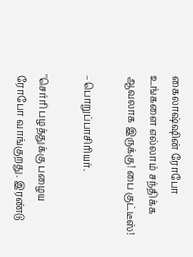கைலாஷ்ஷின் ரோபோ உங்களை எல்லாம் சந்திக்க ஆவலாக இருக்கு! பை குட்டீஸ்!

–பொறுப்பாசிரியர்.

''செர்ரி பழத்துக்கு பழைய ரோபோ வாங்குறது. இரண்டு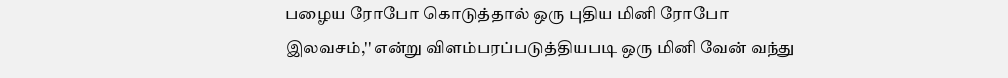பழைய ரோபோ கொடுத்தால் ஒரு புதிய மினி ரோபோ இலவசம்,'' என்று விளம்பரப்படுத்தியபடி ஒரு மினி வேன் வந்து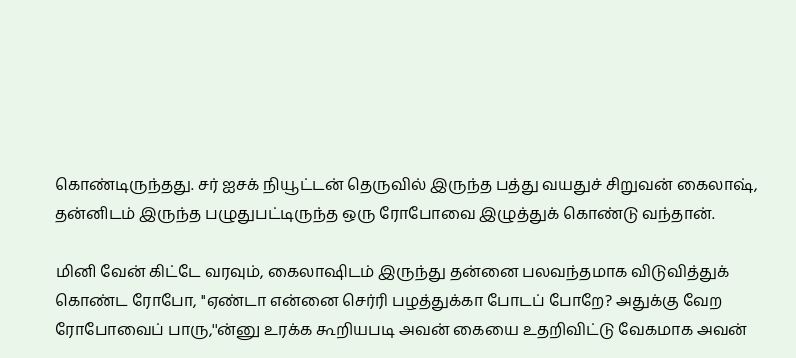கொண்டிருந்தது. சர் ஐசக் நியூட்டன் தெருவில் இருந்த பத்து வயதுச் சிறுவன் கைலாஷ், தன்னிடம் இருந்த பழுதுபட்டிருந்த ஒரு ரோபோவை இழுத்துக் கொண்டு வந்தான்.

மினி வேன் கிட்டே வரவும், கைலாஷிடம் இருந்து தன்னை பலவந்தமாக விடுவித்துக் கொண்ட ரோபோ, ''ஏண்டா என்னை செர்ரி பழத்துக்கா போடப் போறே? அதுக்கு வேற ரோபோவைப் பாரு,''ன்னு உரக்க கூறியபடி அவன் கையை உதறிவிட்டு வேகமாக அவன்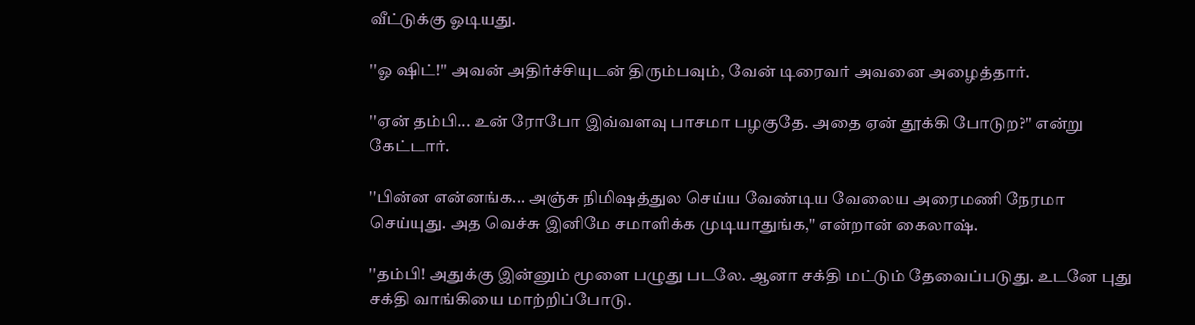வீட்டுக்கு ஓடியது.

''ஓ ஷிட்!'' அவன் அதிர்ச்சியுடன் திரும்பவும், வேன் டிரைவர் அவனை அழைத்தார்.

''ஏன் தம்பி... உன் ரோபோ இவ்வளவு பாசமா பழகுதே. அதை ஏன் தூக்கி போடுற?'' என்று கேட்டார்.

''பின்ன என்னங்க... அஞ்சு நிமிஷத்துல செய்ய வேண்டிய வேலைய அரைமணி நேரமா செய்யுது. அத வெச்சு இனிமே சமாளிக்க முடியாதுங்க,'' என்றான் கைலாஷ்.

''தம்பி! அதுக்கு இன்னும் மூளை பழுது படலே. ஆனா சக்தி மட்டும் தேவைப்படுது. உடனே புது சக்தி வாங்கியை மாற்றிப்போடு.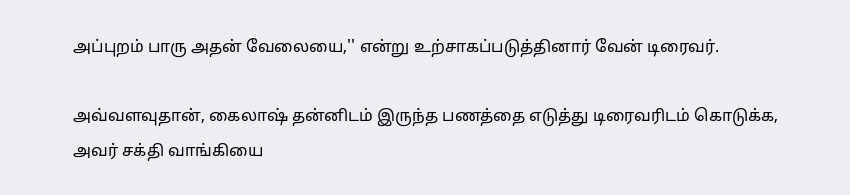அப்புறம் பாரு அதன் வேலையை,'' என்று உற்சாகப்படுத்தினார் வேன் டிரைவர்.

அவ்வளவுதான், கைலாஷ் தன்னிடம் இருந்த பணத்தை எடுத்து டிரைவரிடம் கொடுக்க, அவர் சக்தி வாங்கியை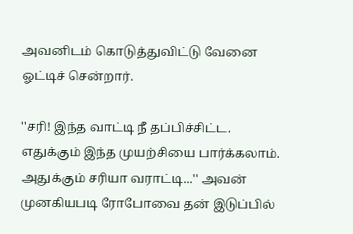அவனிடம் கொடுத்துவிட்டு வேனை ஓட்டிச் சென்றார்.

''சரி! இந்த வாட்டி நீ தப்பிச்சிட்ட. எதுக்கும் இந்த முயற்சியை பார்க்கலாம். அதுக்கும் சரியா வராட்டி...'' அவன் முனகியபடி ரோபோவை தன் இடுப்பில்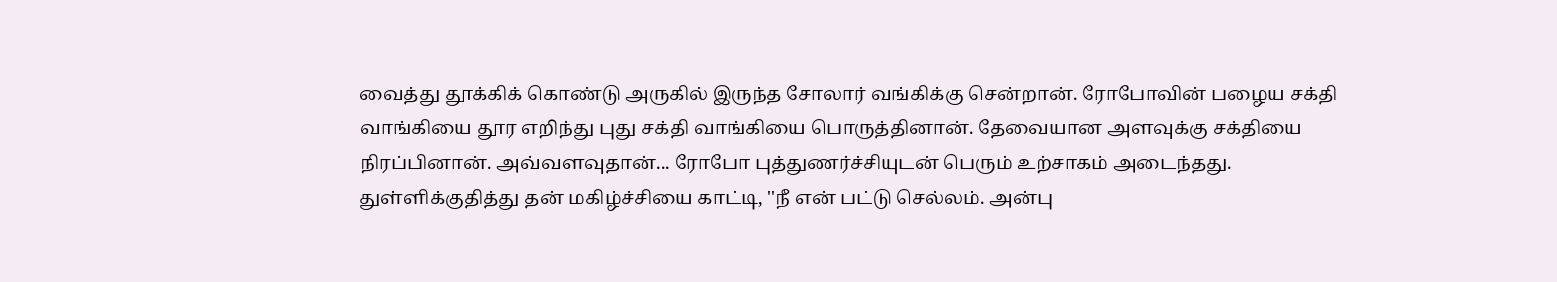வைத்து தூக்கிக் கொண்டு அருகில் இருந்த சோலார் வங்கிக்கு சென்றான். ரோபோவின் பழைய சக்தி வாங்கியை தூர எறிந்து புது சக்தி வாங்கியை பொருத்தினான். தேவையான அளவுக்கு சக்தியை நிரப்பினான். அவ்வளவுதான்... ரோபோ புத்துணர்ச்சியுடன் பெரும் உற்சாகம் அடைந்தது. துள்ளிக்குதித்து தன் மகிழ்ச்சியை காட்டி, ''நீ என் பட்டு செல்லம். அன்பு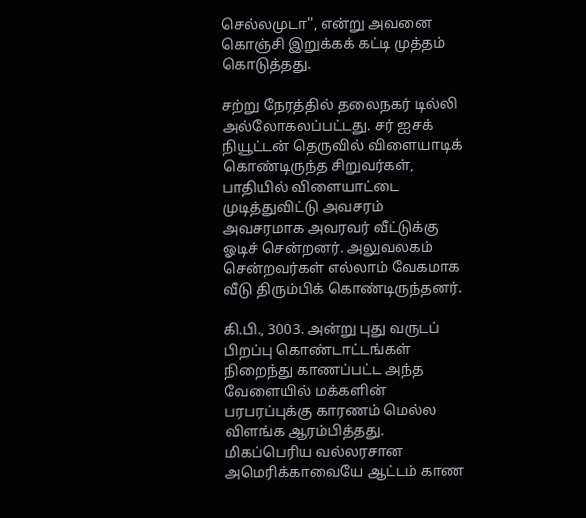செல்லமுடா'', என்று அவனை கொஞ்சி இறுக்கக் கட்டி முத்தம் கொடுத்தது.

சற்று நேரத்தில் தலைநகர் டில்லி அல்லோகலப்பட்டது. சர் ஐசக் நியூட்டன் தெருவில் விளையாடிக் கொண்டிருந்த சிறுவர்கள், பாதியில் விளையாட்டை முடித்துவிட்டு அவசரம் அவசரமாக அவரவர் வீட்டுக்கு ஓடிச் சென்றனர். அலுவலகம் சென்றவர்கள் எல்லாம் வேகமாக வீடு திரும்பிக் கொண்டிருந்தனர்.

கி.பி., 3003. அன்று புது வருடப் பிறப்பு கொண்டாட்டங்கள் நிறைந்து காணப்பட்ட அந்த வேளையில் மக்களின் பரபரப்புக்கு காரணம் மெல்ல விளங்க ஆரம்பித்தது. மிகப்பெரிய வல்லரசான அமெரிக்காவையே ஆட்டம் காண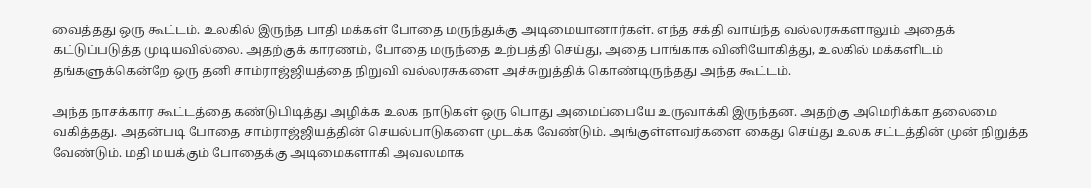வைத்தது ஒரு கூட்டம். உலகில் இருந்த பாதி மக்கள் போதை மருந்துக்கு அடிமையானார்கள். எந்த சக்தி வாய்ந்த வல்லரசுகளாலும் அதைக் கட்டுப்படுத்த முடியவில்லை. அதற்குக் காரணம், போதை மருந்தை உற்பத்தி செய்து, அதை பாங்காக வினியோகித்து, உலகில் மக்களிடம் தங்களுக்கென்றே ஒரு தனி சாம்ராஜ்ஜியத்தை நிறுவி வல்லரசுகளை அச்சுறுத்திக் கொண்டிருந்தது அந்த கூட்டம்.

அந்த நாசக்கார கூட்டத்தை கண்டுபிடித்து அழிக்க உலக நாடுகள் ஒரு பொது அமைப்பையே உருவாக்கி இருந்தன. அதற்கு அமெரிக்கா தலைமை வகித்தது. அதன்படி போதை சாம்ராஜ்ஜியத்தின் செயல்பாடுகளை முடக்க வேண்டும். அங்குள்ளவர்களை கைது செய்து உலக சட்டத்தின் முன் நிறுத்த வேண்டும். மதி மயக்கும் போதைக்கு அடிமைகளாகி அவலமாக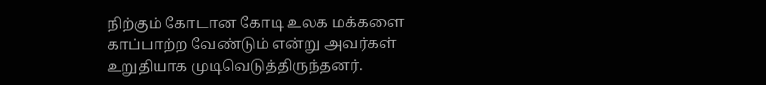நிற்கும் கோடான கோடி உலக மக்களை காப்பாற்ற வேண்டும் என்று அவர்கள் உறுதியாக முடிவெடுத்திருந்தனர்.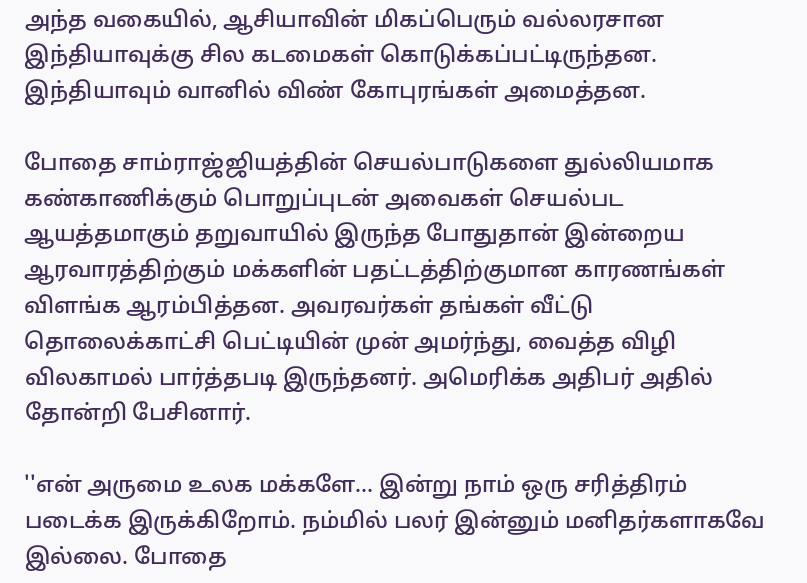அந்த வகையில், ஆசியாவின் மிகப்பெரும் வல்லரசான இந்தியாவுக்கு சில கடமைகள் கொடுக்கப்பட்டிருந்தன. இந்தியாவும் வானில் விண் கோபுரங்கள் அமைத்தன.

போதை சாம்ராஜ்ஜியத்தின் செயல்பாடுகளை துல்லியமாக கண்காணிக்கும் பொறுப்புடன் அவைகள் செயல்பட ஆயத்தமாகும் தறுவாயில் இருந்த போதுதான் இன்றைய ஆரவாரத்திற்கும் மக்களின் பதட்டத்திற்குமான காரணங்கள் விளங்க ஆரம்பித்தன. அவரவர்கள் தங்கள் வீட்டு தொலைக்காட்சி பெட்டியின் முன் அமர்ந்து, வைத்த விழி விலகாமல் பார்த்தபடி இருந்தனர். அமெரிக்க அதிபர் அதில் தோன்றி பேசினார்.

''என் அருமை உலக மக்களே... இன்று நாம் ஒரு சரித்திரம் படைக்க இருக்கிறோம். நம்மில் பலர் இன்னும் மனிதர்களாகவே இல்லை. போதை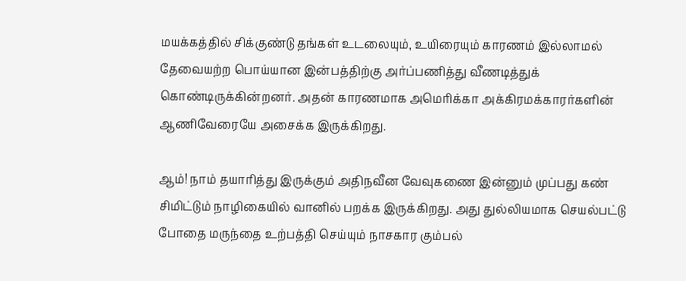மயக்கத்தில் சிக்குண்டு தங்கள் உடலையும், உயிரையும் காரணம் இல்லாமல் தேவையற்ற பொய்யான இன்பத்திற்கு அர்ப்பணித்து வீணடித்துக் கொண்டிருக்கின்றனர். அதன் காரணமாக அமெரிக்கா அக்கிரமக்காரர்களின் ஆணிவேரையே அசைக்க இருக்கிறது.

ஆம்! நாம் தயாரித்து இருக்கும் அதிநவீன வேவுகணை இன்னும் முப்பது கண் சிமிட்டும் நாழிகையில் வானில் பறக்க இருக்கிறது. அது துல்லியமாக செயல்பட்டு போதை மருந்தை உற்பத்தி செய்யும் நாசகார கும்பல்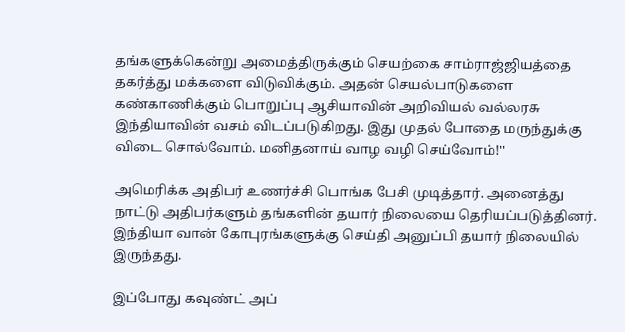தங்களுக்கென்று அமைத்திருக்கும் செயற்கை சாம்ராஜ்ஜியத்தை தகர்த்து மக்களை விடுவிக்கும். அதன் செயல்பாடுகளை கண்காணிக்கும் பொறுப்பு ஆசியாவின் அறிவியல் வல்லரசு இந்தியாவின் வசம் விடப்படுகிறது. இது முதல் போதை மருந்துக்கு விடை சொல்வோம். மனிதனாய் வாழ வழி செய்வோம்!''

அமெரிக்க அதிபர் உணர்ச்சி பொங்க பேசி முடித்தார். அனைத்து நாட்டு அதிபர்களும் தங்களின் தயார் நிலையை தெரியப்படுத்தினர். இந்தியா வான் கோபுரங்களுக்கு செய்தி அனுப்பி தயார் நிலையில் இருந்தது.

இப்போது கவுண்ட் அப்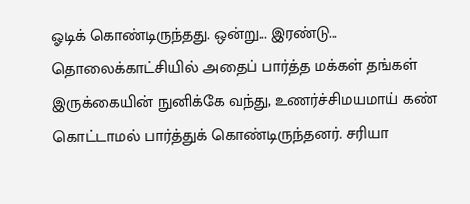ஓடிக் கொண்டிருந்தது. ஒன்று... இரண்டு... தொலைக்காட்சியில் அதைப் பார்த்த மக்கள் தங்கள் இருக்கையின் நுனிக்கே வந்து, உணர்ச்சிமயமாய் கண் கொட்டாமல் பார்த்துக் கொண்டிருந்தனர். சரியா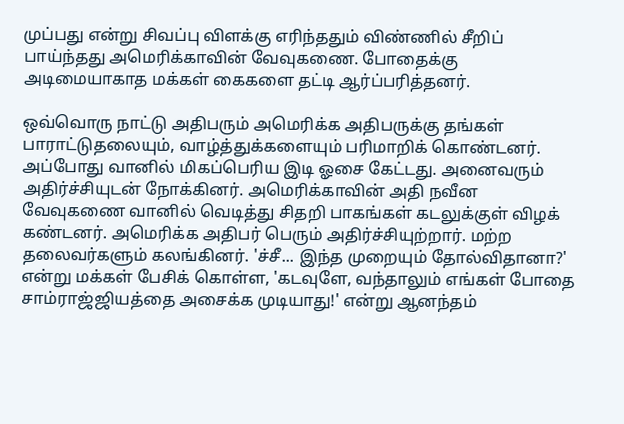முப்பது என்று சிவப்பு விளக்கு எரிந்ததும் விண்ணில் சீறிப் பாய்ந்தது அமெரிக்காவின் வேவுகணை. போதைக்கு அடிமையாகாத மக்கள் கைகளை தட்டி ஆர்ப்பரித்தனர்.

ஒவ்வொரு நாட்டு அதிபரும் அமெரிக்க அதிபருக்கு தங்கள் பாராட்டுதலையும், வாழ்த்துக்களையும் பரிமாறிக் கொண்டனர். அப்போது வானில் மிகப்பெரிய இடி ஓசை கேட்டது. அனைவரும் அதிர்ச்சியுடன் நோக்கினர். அமெரிக்காவின் அதி நவீன வேவுகணை வானில் வெடித்து சிதறி பாகங்கள் கடலுக்குள் விழக் கண்டனர். அமெரிக்க அதிபர் பெரும் அதிர்ச்சியுற்றார். மற்ற தலைவர்களும் கலங்கினர். 'ச்சீ... இந்த முறையும் தோல்விதானா?' என்று மக்கள் பேசிக் கொள்ள, 'கடவுளே, வந்தாலும் எங்கள் போதை சாம்ராஜ்ஜியத்தை அசைக்க முடியாது!' என்று ஆனந்தம்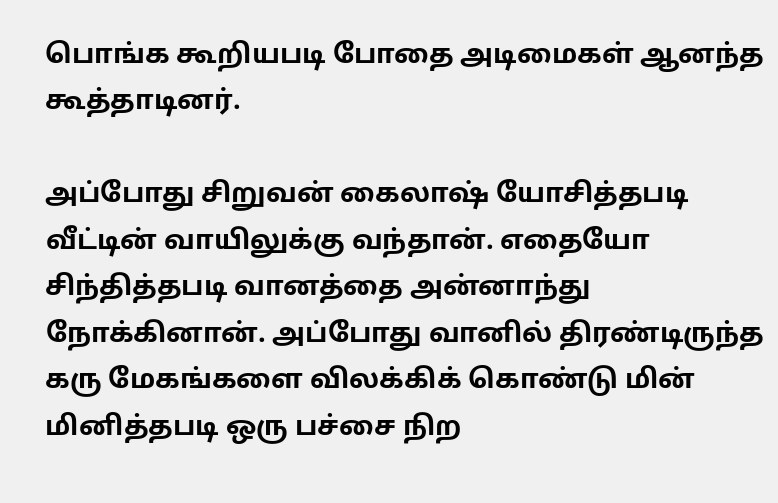பொங்க கூறியபடி போதை அடிமைகள் ஆனந்த கூத்தாடினர்.

அப்போது சிறுவன் கைலாஷ் யோசித்தபடி வீட்டின் வாயிலுக்கு வந்தான். எதையோ சிந்தித்தபடி வானத்தை அன்னாந்து நோக்கினான். அப்போது வானில் திரண்டிருந்த கரு மேகங்களை விலக்கிக் கொண்டு மின் மினித்தபடி ஒரு பச்சை நிற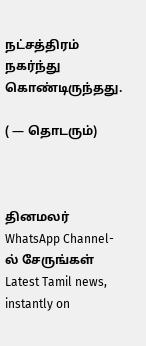நட்சத்திரம் நகர்ந்து கொண்டிருந்தது.

( — தொடரும்)



தினமலர் WhatsApp Channel-ல் சேருங்கள்
Latest Tamil news, instantly on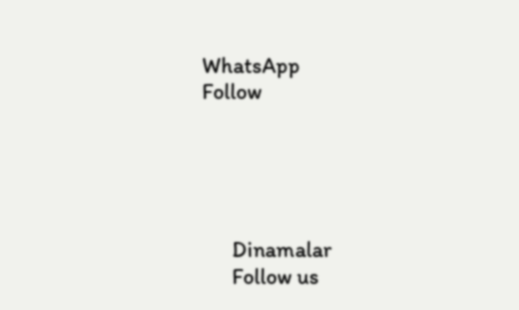WhatsApp
Follow





      Dinamalar
      Follow us